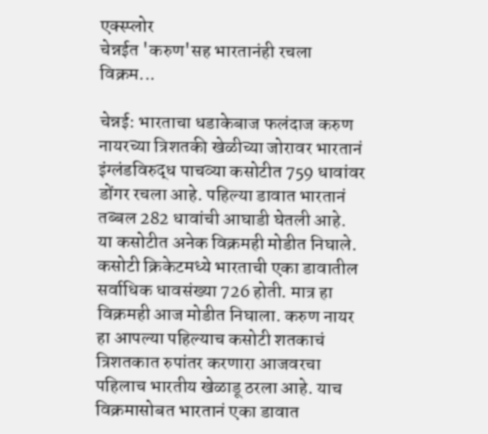एक्स्प्लोर
चेन्नईत 'करुण'सह भारतानंही रचला विक्रम...

चेन्नई: भारताचा धडाकेबाज फलंदाज करुण नायरच्या त्रिशतकी खेळीच्या जोरावर भारतानं इंग्लंडविरुद्ध पाचव्या कसोटीत 759 धावांवर डोंगर रचला आहे. पहिल्या डावात भारतानं तब्बल 282 धावांची आघाडी घेतली आहे. या कसोटीत अनेक विक्रमही मोडीत निघाले. कसोटी क्रिकेटमध्ये भारताची एका डावातील सर्वाधिक धावसंख्या 726 होती. मात्र हा विक्रमही आज मोडीत निघाला. करुण नायर हा आपल्या पहिल्याच कसोटी शतकाचं त्रिशतकात रुपांतर करणारा आजवरचा पहिलाच भारतीय खेळाडू ठरला आहे. याच विक्रमासोबत भारतानं एका डावात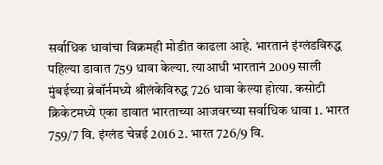सर्वाधिक धावांचा विक्रमही मोडीत काढला आहे. भारतानं इंग्लंडविरुद्ध पहिल्या डावात 759 धावा केल्या. त्याआधी भारतानं 2009 साली मुंबईच्या ब्रेबॉर्नमध्ये श्रीलंकेविरुद्ध 726 धावा केल्या होत्या. कसोटी क्रिकेटमध्ये एका डावात भारताच्या आजवरच्या सर्वाधिक धावा 1. भारत 759/7 वि. इंग्लंड चेन्नई 2016 2. भारत 726/9 वि.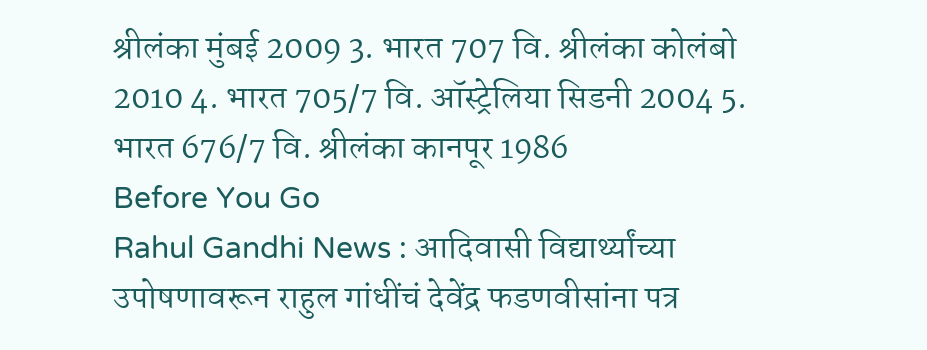श्रीलंका मुंबई 2009 3. भारत 707 वि. श्रीलंका कोलंबो 2010 4. भारत 705/7 वि. ऑस्ट्रेलिया सिडनी 2004 5. भारत 676/7 वि. श्रीलंका कानपूर 1986
Before You Go
Rahul Gandhi News : आदिवासी विद्यार्थ्यांच्या उपोषणावरून राहुल गांधींचं देवेंद्र फडणवीसांना पत्र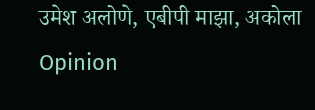उमेश अलोणे, एबीपी माझा, अकोला
Opinion